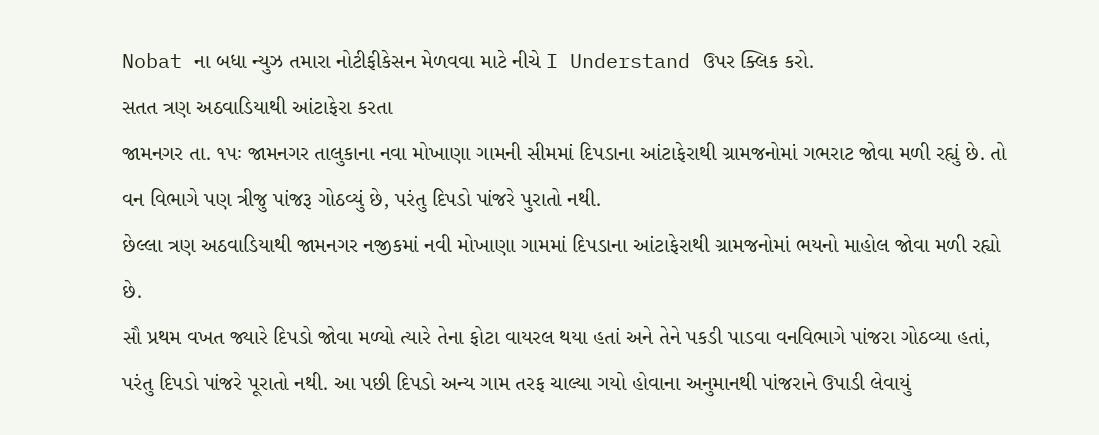Nobat ના બધા ન્યુઝ તમારા નોટીફીકેસન મેળવવા માટે નીચે I Understand ઉપર ક્લિક કરો.
સતત ત્રણ અઠવાડિયાથી આંટાફેરા કરતા
જામનગર તા. ૧પઃ જામનગર તાલુકાના નવા મોખાણા ગામની સીમમાં દિપડાના આંટાફેરાથી ગ્રામજનોમાં ગભરાટ જોવા મળી રહ્યું છે. તો વન વિભાગે પણ ત્રીજુ પાંજરૂ ગોઠવ્યું છે, પરંતુ દિપડો પાંજરે પુરાતો નથી.
છેલ્લા ત્રણ અઠવાડિયાથી જામનગર નજીકમાં નવી મોખાણા ગામમાં દિપડાના આંટાફેરાથી ગ્રામજનોમાં ભયનો માહોલ જોવા મળી રહ્યો છે.
સૌ પ્રથમ વખત જ્યારે દિપડો જોવા મળ્યો ત્યારે તેના ફોટા વાયરલ થયા હતાં અને તેને પકડી પાડવા વનવિભાગે પાંજરા ગોઠવ્યા હતાં, પરંતુ દિપડો પાંજરે પૂરાતો નથી. આ પછી દિપડો અન્ય ગામ તરફ ચાલ્યા ગયો હોવાના અનુમાનથી પાંજરાને ઉપાડી લેવાયું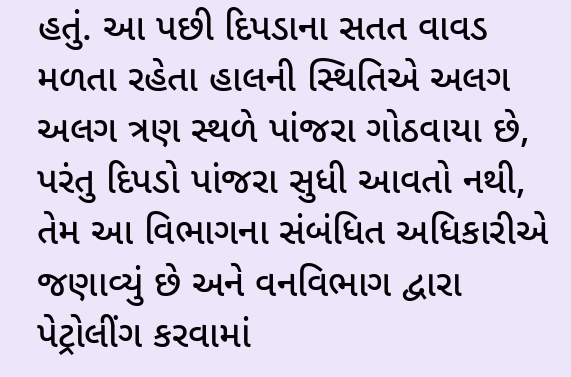હતું. આ પછી દિપડાના સતત વાવડ મળતા રહેતા હાલની સ્થિતિએ અલગ અલગ ત્રણ સ્થળે પાંજરા ગોઠવાયા છે, પરંતુ દિપડો પાંજરા સુધી આવતો નથી, તેમ આ વિભાગના સંબંધિત અધિકારીએ જણાવ્યું છે અને વનવિભાગ દ્વારા પેટ્રોલીંગ કરવામાં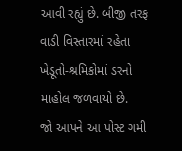આવી રહ્યું છે. બીજી તરફ વાડી વિસ્તારમાં રહેતા ખેડૂતો-શ્રમિકોમાં ડરનો માહોલ જળવાયો છે.
જો આપને આ પોસ્ટ ગમી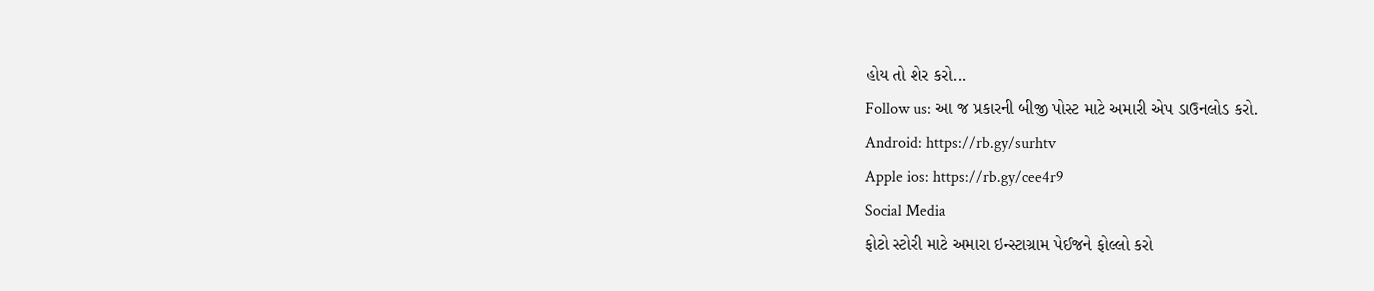હોય તો શેર કરો...
Follow us: આ જ પ્રકારની બીજી પોસ્ટ માટે અમારી એપ ડાઉનલોડ કરો.
Android: https://rb.gy/surhtv
Apple ios: https://rb.gy/cee4r9
Social Media
ફોટો સ્ટોરી માટે અમારા ઇન્સ્ટાગ્રામ પેઈજને ફોલ્લો કરો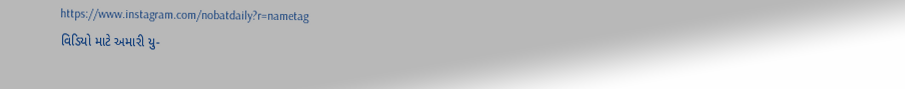https://www.instagram.com/nobatdaily?r=nametag
વિડિયો માટે અમારી યુ-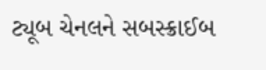ટ્યૂબ ચેનલને સબસ્ક્રાઈબ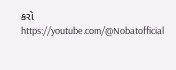કરો
https://youtube.com/@Nobatofficial